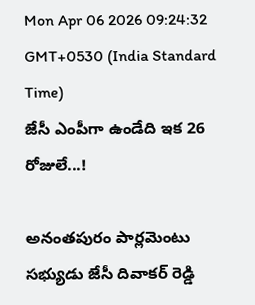Mon Apr 06 2026 09:24:32 GMT+0530 (India Standard Time)
జేసీ ఎంపీగా ఉండేది ఇక 26 రోజులే...!

అనంతపురం పార్లమెంటు సభ్యుడు జేసీ దివాకర్ రెడ్డి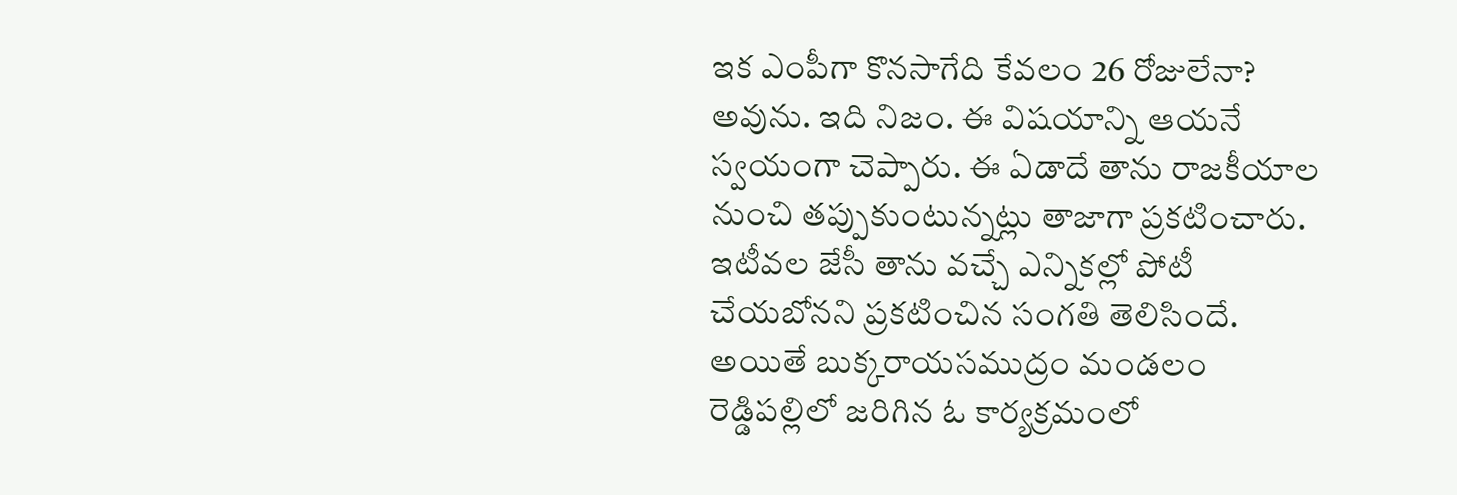ఇక ఎంపీగా కొనసాగేది కేవలం 26 రోజులేనా? అవును. ఇది నిజం. ఈ విషయాన్ని ఆయనే స్వయంగా చెప్పారు. ఈ ఏడాదే తాను రాజకీయాల నుంచి తప్పుకుంటున్నట్లు తాజాగా ప్రకటించారు. ఇటీవల జేసీ తాను వచ్చే ఎన్నికల్లో పోటీ చేయబోనని ప్రకటించిన సంగతి తెలిసిందే. అయితే బుక్కరాయసముద్రం మండలం రెడ్డిపల్లిలో జరిగిన ఓ కార్యక్రమంలో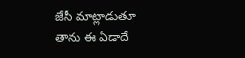జేసీ మాట్లాడుతూ తాను ఈ ఏడాదే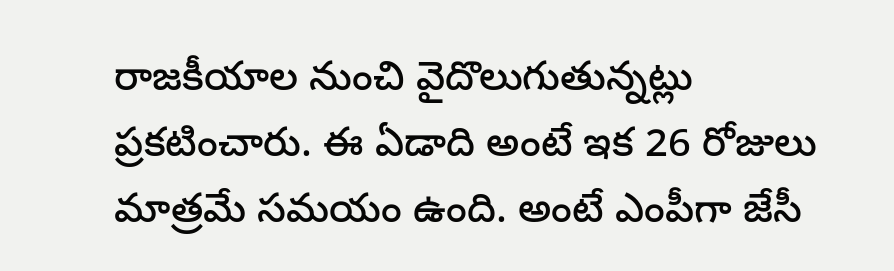రాజకీయాల నుంచి వైదొలుగుతున్నట్లు ప్రకటించారు. ఈ ఏడాది అంటే ఇక 26 రోజులు మాత్రమే సమయం ఉంది. అంటే ఎంపీగా జేసీ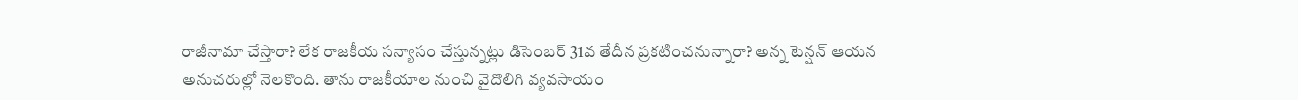రాజీనామా చేస్తారా? లేక రాజకీయ సన్యాసం చేస్తున్నట్లు డిసెంబర్ 31వ తేదీన ప్రకటించనున్నారా? అన్న టెన్షన్ ఆయన అనుచరుల్లో నెలకొంది. తాను రాజకీయాల నుంచి వైదొలిగి వ్యవసాయం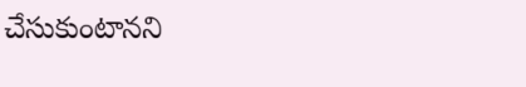చేసుకుంటానని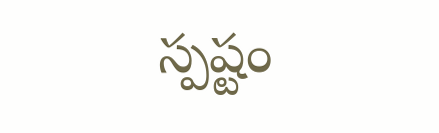స్పష్టం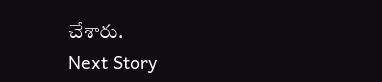చేశారు.
Next Story